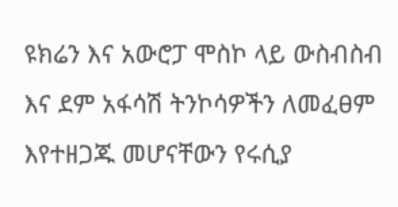ዩክሬን እና አውሮፓ ሞስኮ ላይ ውስብስብ እና ደም አፋሳሽ ትንኮሳዎችን ለመፈፀም እየተዘጋጁ መሆናቸውን የሩሲያ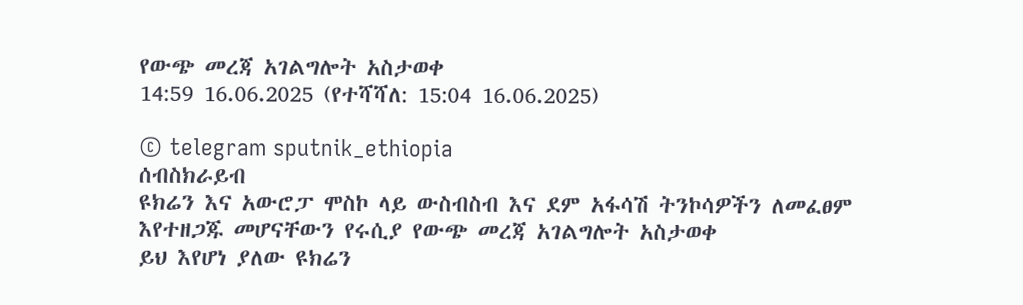የውጭ መረጃ አገልግሎት አስታወቀ
14:59 16.06.2025 (የተሻሻለ: 15:04 16.06.2025)

© telegram sputnik_ethiopia
ሰብስክራይብ
ዩክሬን እና አውሮፓ ሞስኮ ላይ ውስብስብ እና ደም አፋሳሽ ትንኮሳዎችን ለመፈፀም እየተዘጋጁ መሆናቸውን የሩሲያ የውጭ መረጃ አገልግሎት አስታወቀ
ይህ እየሆነ ያለው ዩክሬን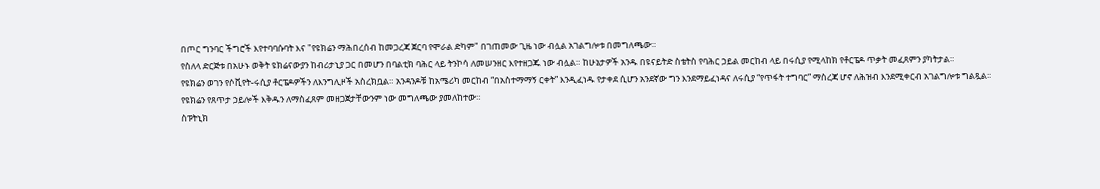በጦር ግንባር ችግሮች እየተባባሱባት እና "የዩክሬን ማሕበረሰብ ከመጋረጃ ጀርባ የሞራል ድካም" በገጠመው ጊዜ ነው ብሏል አገልግሎቱ በመግለጫው።
የስለላ ድርጅቱ በአሁኑ ወቅት ዩክሬናውያን ከብሪታኒያ ጋር በመሆን በባልቲክ ባሕር ላይ ትንኮሳ ለመሠንዘር እየተዘጋጁ ነው ብሏል። ከሁኔታዎች አንዱ በዩናይትድ ስቴትስ የባሕር ኃይል መርከብ ላይ በሩሲያ የሚላከክ የቶርፔዶ ጥቃት መፈጸምን ያካትታል።
የዩክሬን ወገን የሶቪየት-ሩሲያ ቶርፔዶዎችን ለእንግሊዞች አስረክቧል። አንዳንዶቹ ከአሜሪካ መርከብ “በአስተማማኝ ርቀት” እንዲፈነዱ የታቀደ ሲሆን አንደኛው ግን እንደማይፈነዳና ለሩሲያ “የጥፋት ተግባር” ማስረጃ ሆኖ ለሕዝብ እንደሚቀርብ አገልግሎቱ ግልጿል፡፡
የዩክሬን የጸጥታ ኃይሎች እቅዱን ለማስፈጸም መዘጋጀታቸውንም ነው መግለጫው ያመለከተው።
ስፑትኒክ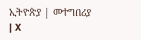ኢትዮጵያ | መተግበሪያ | X